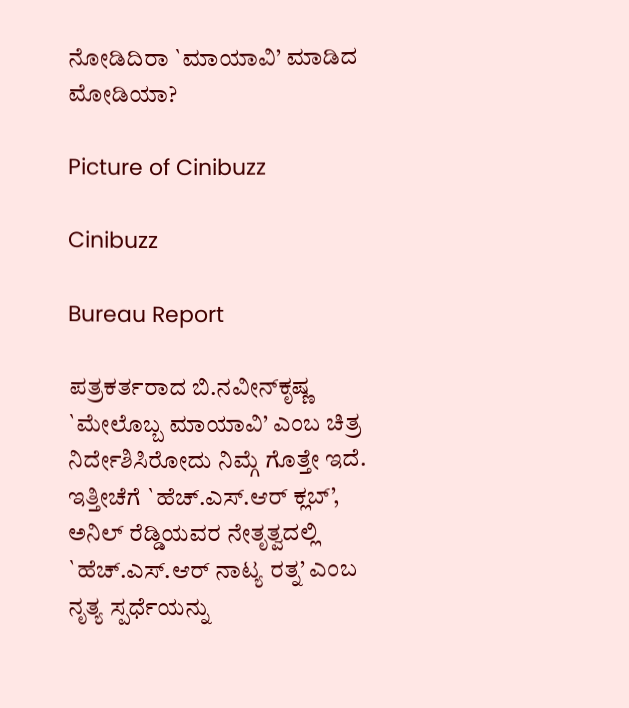ನೋಡಿದಿರಾ `ಮಾಯಾವಿ’ ಮಾಡಿದ ಮೋಡಿಯಾ?

Picture of Cinibuzz

Cinibuzz

Bureau Report

ಪತ್ರಕರ್ತರಾದ ಬಿ.ನವೀನ್‍ಕೃಷ್ಣ `ಮೇಲೊಬ್ಬ ಮಾಯಾವಿ’ ಎಂಬ ಚಿತ್ರ ನಿರ್ದೇಶಿಸಿರೋದು ನಿಮ್ಗೆ ಗೊತ್ತೇ ಇದೆ. ಇತ್ತೀಚೆಗೆ `ಹೆಚ್.ಎಸ್.ಆರ್ ಕ್ಲಬ್’, ಅನಿಲ್ ರೆಡ್ಡಿಯವರ ನೇತೃತ್ವದಲ್ಲಿ `ಹೆಚ್.ಎಸ್.ಆರ್ ನಾಟ್ಯ ರತ್ನ’ ಎಂಬ ನೃತ್ಯ ಸ್ಪರ್ಧೆಯನ್ನು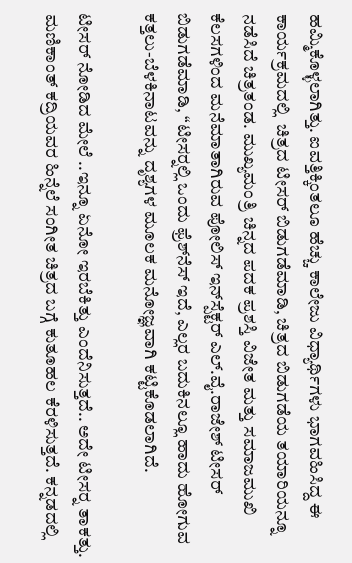ಹಮ್ಮಿಕೊಳ್ಳಲಾಗಿತ್ತು. ಐವತ್ತಿಕ್ಕಿಂತಲೂ ಹೆಚ್ಚು ಕಾಲೇಜು ವಿಧ್ಯಾರ್ಥಿಗಳು ಭಾಗವಹಿಸಿದ್ದ ಈ ಕಾರ್ಯಕ್ರಮದಲ್ಲಿ  ಚಿತ್ರದ ಟೀಸರ್ ಬಿಡುಗಡೆಮಾಡಿ, ಚಿತ್ರದ ಬಿಡುಗಡೆಯ ತಯಾರಿಯನ್ನೂ ನಡೆಸಿದೆ ಚಿತ್ರತಂಡ. ಮುಖ್ಯಮಂತ್ರಿ ಚಿನ್ನದ ಪದಕ ಪ್ರಶಸ್ತಿ ವಿಜೇತ ಮತ್ತು ಸಮಾಜಮುಖಿ ಕೆಲಸಗಳಿಂದ ಮನೆಮಾತಾಗಿರುವ ಪೋಲಿಸ್ ಇನ್‍ಸ್ಪೆಕ್ಟರ್ ಎಲ್.ವೈ.ರಾಜೇಶ್ ಟೀಸರ್ ಬಿಡುಗಡೆಮಾಡಿ, “ಟೀಸರ್‍ನಲ್ಲಿ ಒಂದು ಫ್ರೆಶ್‍ನೆಸ್ ಇದೆ, ಎಲ್ಲರ ಬದುಕಿನಲ್ಲೂ ಹಾದು ಹೋಗುವ ಕತ್ತಲು-ಬೆಳಕಿನಾಟವನ್ನು ದೃಶ್ಯಗಳ ಮೂಲಕ ಮನೋಜ್ಞವಾಗಿ ಕಟ್ಟಿಕೊಡಲಾಗಿದೆ.

ಟೀಸರ್ ನೋಡಿದ ಮೇಲೆ ..ಇನ್ನೂ ಏನೋ ಇರಬೆಕಿತ್ತು ಎಂದೆನಿಸುತ್ತದೆ.. ಅದೇ ಟೀಸರ್‍ನ ತಾಕತ್ತು. ಮಣಿಕಾಂತ್ ಕದ್ರಿಯವರ ಹಿನ್ನೆಲೆ ಸಂಗೀತ ಚಿತ್ರದ ಬಗ್ಗೆ ಕುತೂಹಲ ಕೆರಳಿಸುತ್ತದೆ. ಕನ್ನಡದಲ್ಲಿ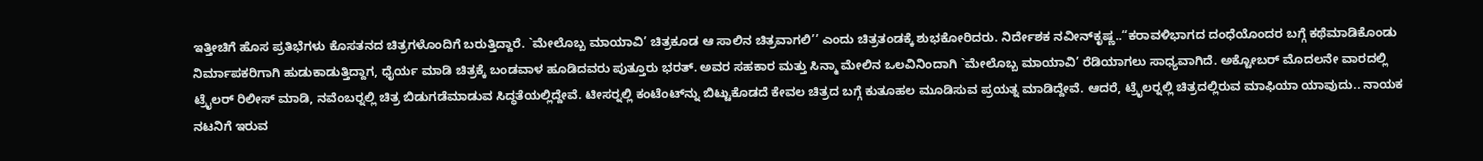ಇತ್ತೀಚಿಗೆ ಹೊಸ ಪ್ರತಿಭೆಗಳು ಕೊಸತನದ ಚಿತ್ರಗಳೊಂದಿಗೆ ಬರುತ್ತಿದ್ದಾರೆ. `ಮೇಲೊಬ್ಬ ಮಾಯಾವಿ’ ಚಿತ್ರಕೂಡ ಆ ಸಾಲಿನ ಚಿತ್ರವಾಗಲಿ’’ ಎಂದು ಚಿತ್ರತಂಡಕ್ಕೆ ಶುಭಕೋರಿದರು. ನಿರ್ದೇಶಕ ನವೀನ್‍ಕೃಷ್ಣ..“ಕರಾವಳಿಭಾಗದ ದಂಧೆಯೊಂದರ ಬಗ್ಗೆ ಕಥೆಮಾಡಿಕೊಂಡು ನಿರ್ಮಾಪಕರಿಗಾಗಿ ಹುಡುಕಾಡುತ್ತಿದ್ದಾಗ, ಧೈರ್ಯ ಮಾಡಿ ಚಿತ್ರಕ್ಕೆ ಬಂಡವಾಳ ಹೂಡಿದವರು ಪುತ್ತೂರು ಭರತ್. ಅವರ ಸಹಕಾರ ಮತ್ತು ಸಿನ್ಮಾ ಮೇಲಿನ ಒಲವಿನಿಂದಾಗಿ `ಮೇಲೊಬ್ಬ ಮಾಯಾವಿ’ ರೆಡಿಯಾಗಲು ಸಾಧ್ಯವಾಗಿದೆ. ಅಕ್ಟೋಬರ್ ಮೊದಲನೇ ವಾರದಲ್ಲಿ ಟ್ರೈಲರ್ ರಿಲೀಸ್ ಮಾಡಿ, ನವೆಂಬರ್‍ನಲ್ಲಿ ಚಿತ್ರ ಬಿಡುಗಡೆಮಾಡುವ ಸಿದ್ಧತೆಯಲ್ಲಿದ್ದೇವೆ. ಟೀಸರ್‍ನಲ್ಲಿ ಕಂಟೆಂಟ್‍ನ್ನು ಬಿಟ್ಟುಕೊಡದೆ ಕೇವಲ ಚಿತ್ರದ ಬಗ್ಗೆ ಕುತೂಹಲ ಮೂಡಿಸುವ ಪ್ರಯತ್ನ ಮಾಡಿದ್ದೇವೆ. ಆದರೆ, ಟ್ರೈಲರ್‍ನಲ್ಲಿ ಚಿತ್ರದಲ್ಲಿರುವ ಮಾಫಿಯಾ ಯಾವುದು.. ನಾಯಕ ನಟನಿಗೆ ಇರುವ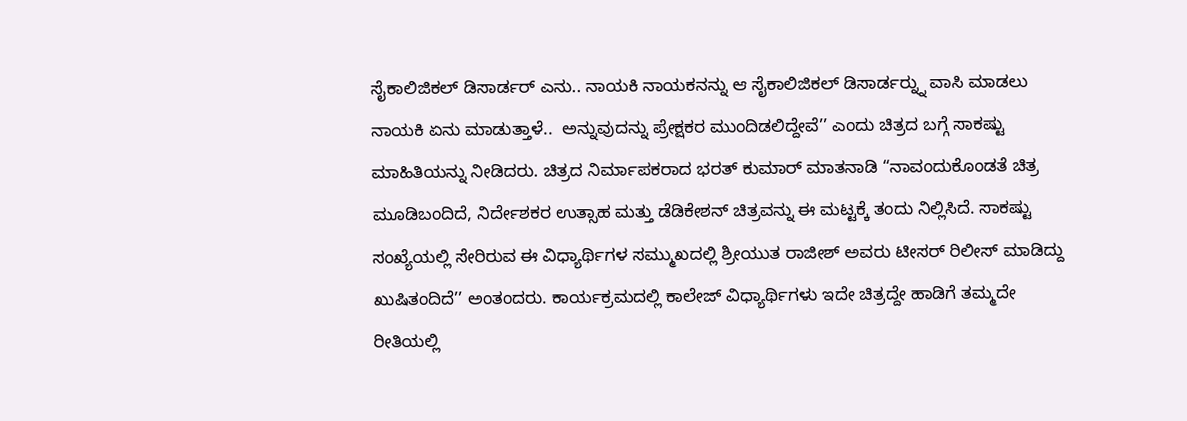ಸೈಕಾಲಿಜಿಕಲ್ ಡಿಸಾರ್ಡರ್ ಎನು.. ನಾಯಕಿ ನಾಯಕನನ್ನು ಆ ಸೈಕಾಲಿಜಿಕಲ್ ಡಿಸಾರ್ಡರ್‍ನ್ನು ವಾಸಿ ಮಾಡಲು ನಾಯಕಿ ಏನು ಮಾಡುತ್ತಾಳೆ..  ಅನ್ನುವುದನ್ನು ಪ್ರೇಕ್ಷಕರ ಮುಂದಿಡಲಿದ್ದೇವೆ’’ ಎಂದು ಚಿತ್ರದ ಬಗ್ಗೆ ಸಾಕಷ್ಟು ಮಾಹಿತಿಯನ್ನು ನೀಡಿದರು. ಚಿತ್ರದ ನಿರ್ಮಾಪಕರಾದ ಭರತ್ ಕುಮಾರ್ ಮಾತನಾಡಿ “ನಾವಂದುಕೊಂಡತೆ ಚಿತ್ರ ಮೂಡಿಬಂದಿದೆ, ನಿರ್ದೇಶಕರ ಉತ್ಸಾಹ ಮತ್ತು ಡೆಡಿಕೇಶನ್ ಚಿತ್ರವನ್ನು ಈ ಮಟ್ಟಕ್ಕೆ ತಂದು ನಿಲ್ಲಿಸಿದೆ. ಸಾಕಷ್ಟು ಸಂಖ್ಯೆಯಲ್ಲಿ ಸೇರಿರುವ ಈ ವಿಧ್ಯಾರ್ಥಿಗಳ ಸಮ್ಮುಖದಲ್ಲಿ ಶ್ರೀಯುತ ರಾಜೀಶ್ ಅವರು ಟೀಸರ್ ರಿಲೀಸ್ ಮಾಡಿದ್ದು ಖುಷಿತಂದಿದೆ’’ ಅಂತಂದರು. ಕಾರ್ಯಕ್ರಮದಲ್ಲಿ ಕಾಲೇಜ್ ವಿಧ್ಯಾರ್ಥಿಗಳು ಇದೇ ಚಿತ್ರದ್ದೇ ಹಾಡಿಗೆ ತಮ್ಮದೇ ರೀತಿಯಲ್ಲಿ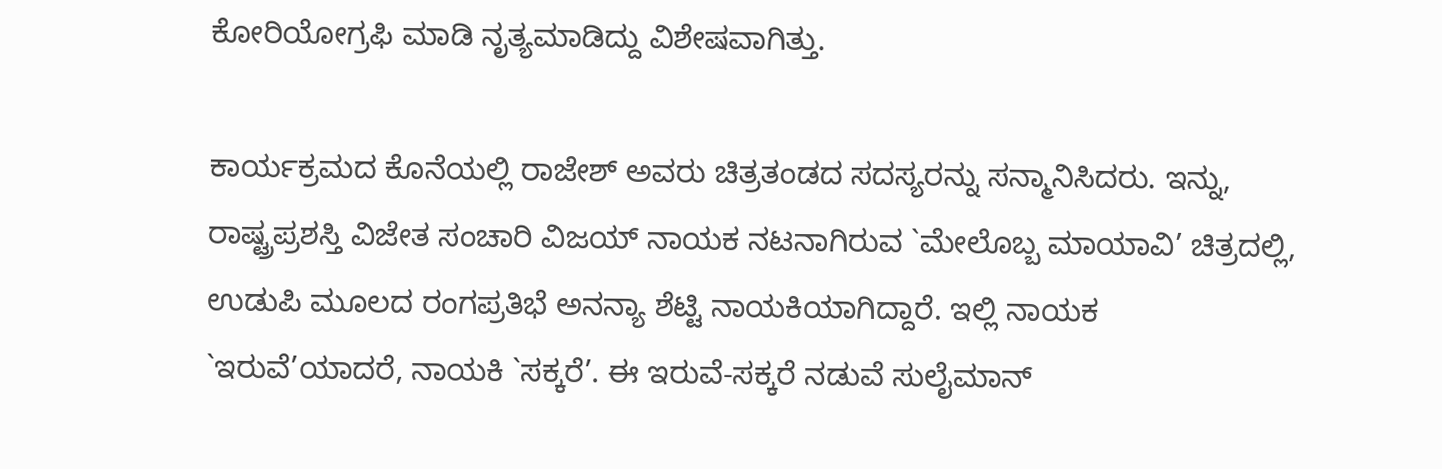ಕೋರಿಯೋಗ್ರಫಿ ಮಾಡಿ ನೃತ್ಯಮಾಡಿದ್ದು ವಿಶೇಷವಾಗಿತ್ತು.

ಕಾರ್ಯಕ್ರಮದ ಕೊನೆಯಲ್ಲಿ ರಾಜೇಶ್ ಅವರು ಚಿತ್ರತಂಡದ ಸದಸ್ಯರನ್ನು ಸನ್ಮಾನಿಸಿದರು. ಇನ್ನು, ರಾಷ್ಟ್ರಪ್ರಶಸ್ತಿ ವಿಜೇತ ಸಂಚಾರಿ ವಿಜಯ್ ನಾಯಕ ನಟನಾಗಿರುವ `ಮೇಲೊಬ್ಬ ಮಾಯಾವಿ’ ಚಿತ್ರದಲ್ಲಿ, ಉಡುಪಿ ಮೂಲದ ರಂಗಪ್ರತಿಭೆ ಅನನ್ಯಾ ಶೆಟ್ಟಿ ನಾಯಕಿಯಾಗಿದ್ದಾರೆ. ಇಲ್ಲಿ ನಾಯಕ `ಇರುವೆ’ಯಾದರೆ, ನಾಯಕಿ `ಸಕ್ಕರೆ’. ಈ ಇರುವೆ-ಸಕ್ಕರೆ ನಡುವೆ ಸುಲೈಮಾನ್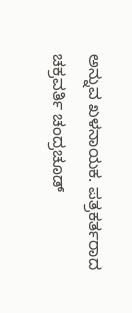ಅನ್ನುವ ಖಳನಾಯಕ. ಪತ್ರಕರ್ತರಾದ ಚಕ್ರವರ್ತಿ ಚಂದ್ರಚೂಡ್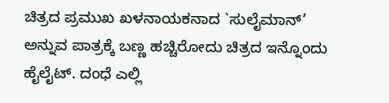ಚಿತ್ರದ ಪ್ರಮುಖ ಖಳನಾಯಕನಾದ `ಸುಲೈಮಾನ್’ ಅನ್ನುವ ಪಾತ್ರಕ್ಕೆ ಬಣ್ಣ ಹಚ್ಚಿರೋದು ಚಿತ್ರದ ಇನ್ನೊಂದು ಹೈಲೈಟ್. ದಂಧೆ ಎಲ್ಲಿ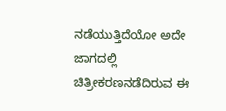ನಡೆಯುತ್ತಿದೆಯೋ ಅದೇ ಜಾಗದಲ್ಲಿ ಚಿತ್ರೀಕರಣನಡೆದಿರುವ ಈ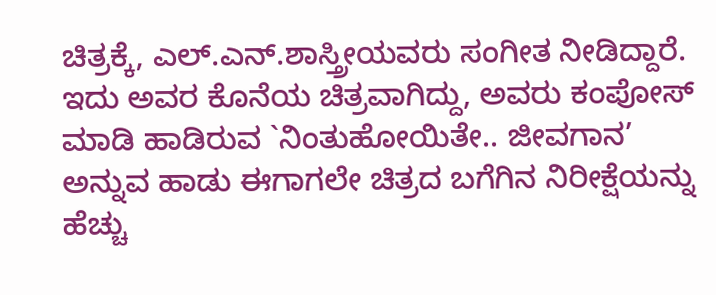ಚಿತ್ರಕ್ಕೆ, ಎಲ್.ಎನ್.ಶಾಸ್ತ್ರೀಯವರು ಸಂಗೀತ ನೀಡಿದ್ದಾರೆ. ಇದು ಅವರ ಕೊನೆಯ ಚಿತ್ರವಾಗಿದ್ದು, ಅವರು ಕಂಪೋಸ್ ಮಾಡಿ ಹಾಡಿರುವ `ನಿಂತುಹೋಯಿತೇ.. ಜೀವಗಾನ’ ಅನ್ನುವ ಹಾಡು ಈಗಾಗಲೇ ಚಿತ್ರದ ಬಗೆಗಿನ ನಿರೀಕ್ಷೆಯನ್ನು ಹೆಚ್ಚು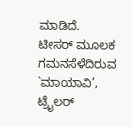ಮಾಡಿದೆ. ಟೀಸರ್ ಮೂಲಕ ಗಮನಸೆಳೆದಿರುವ `ಮಾಯಾವಿ’, ಟ್ರೈಲರ್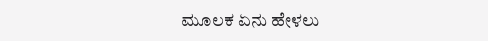ಮೂಲಕ ಏನು ಹೇಳಲು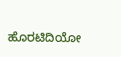ಹೊರಟಿದಿಯೋ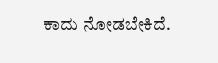ಕಾದು ನೋಡಬೇಕಿದೆ.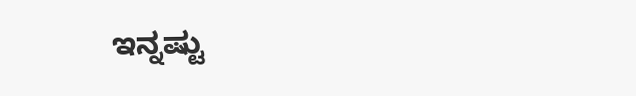ಇನ್ನಷ್ಟು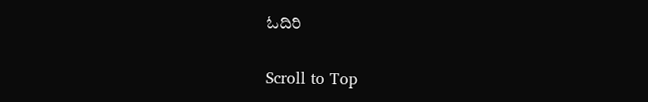ಓದಿರಿ

Scroll to Top